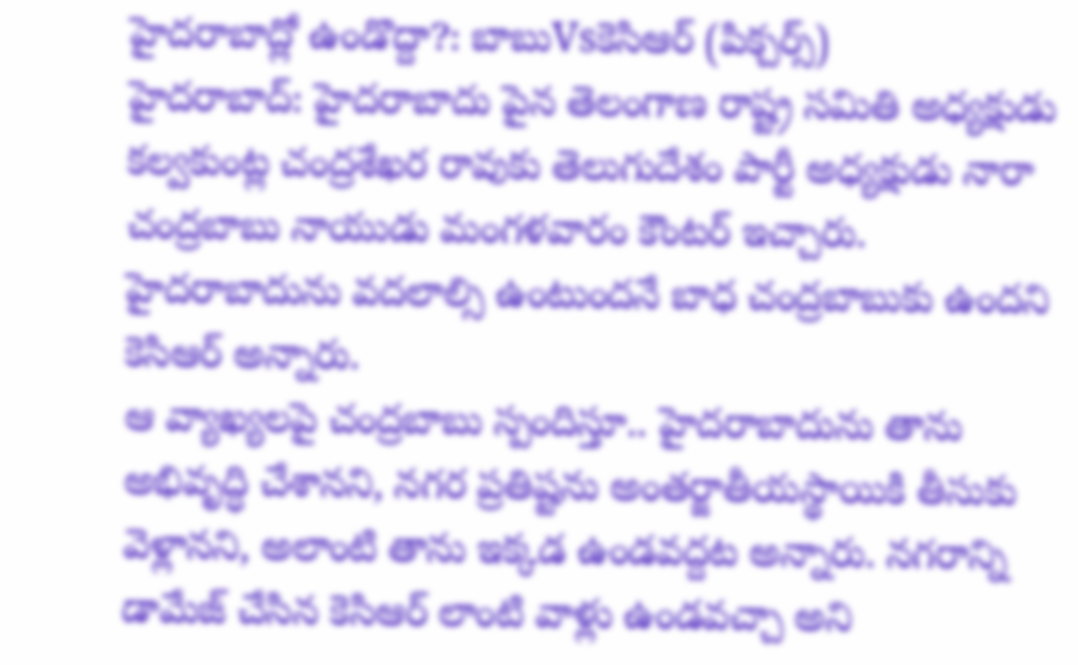హైదరాబాద్లో ఉండొద్దా?: బాబుVsకెసిఆర్ (పిక్చర్స్)
హైదరాబాద్: హైదరాబాదు పైన తెలంగాణ రాష్ట్ర సమితి అధ్యక్షుడు కల్వకుంట్ల చంద్రశేఖర రావుకు తెలుగుదేశం పార్టీ అధ్యక్షుడు నారా చంద్రబాబు నాయుడు మంగళవారం కౌంటర్ ఇచ్చారు. హైదరాబాదును వదలాల్సి ఉంటుందనే బాధ చంద్రబాబుకు ఉందని కెసిఆర్ అన్నారు.
ఆ వ్యాఖ్యలపై చంద్రబాబు స్పందిస్తూ.. హైదరాబాదును తాను అభివృద్ధి చేశానని, నగర ప్రతిష్టను అంతర్జాతీయస్థాయికి తీసుకు వెళ్లానని, అలాంటి తాను ఇక్కడ ఉండవద్దట అన్నారు. నగరాన్ని డామేజ్ చేసిన కెసిఆర్ లాంటి వాళ్లు ఉండవచ్చా అని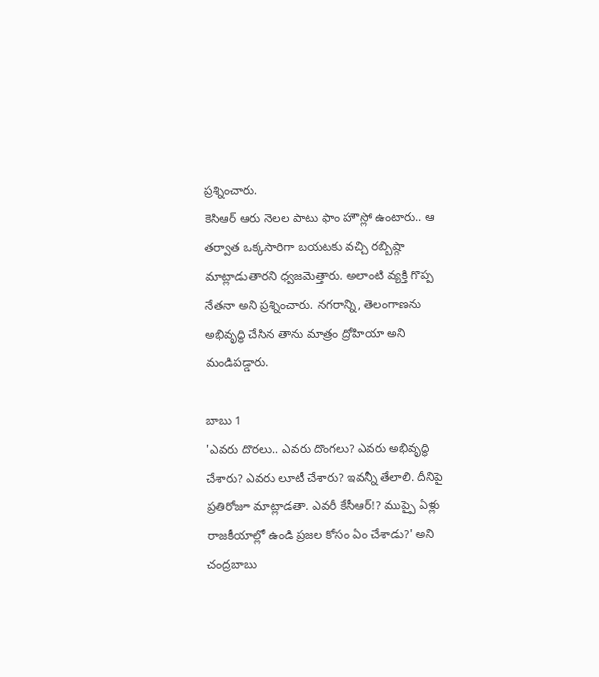ప్రశ్నించారు.
కెసిఆర్ ఆరు నెలల పాటు ఫాం హౌస్లో ఉంటారు.. ఆ తర్వాత ఒక్కసారిగా బయటకు వచ్చి రబ్బిష్గా మాట్లాడుతారని ధ్వజమెత్తారు. అలాంటి వ్యక్తి గొప్ప నేతనా అని ప్రశ్నించారు. నగరాన్ని, తెలంగాణను అభివృద్ధి చేసిన తాను మాత్రం ద్రోహియా అని మండిపడ్డారు.

బాబు 1
'ఎవరు దొరలు.. ఎవరు దొంగలు? ఎవరు అభివృద్ధి చేశారు? ఎవరు లూటీ చేశారు? ఇవన్నీ తేలాలి. దీనిపై ప్రతిరోజూ మాట్లాడతా. ఎవరీ కేసీఆర్!? ముప్పై ఏళ్లు రాజకీయాల్లో ఉండి ప్రజల కోసం ఏం చేశాడు?' అని చంద్రబాబు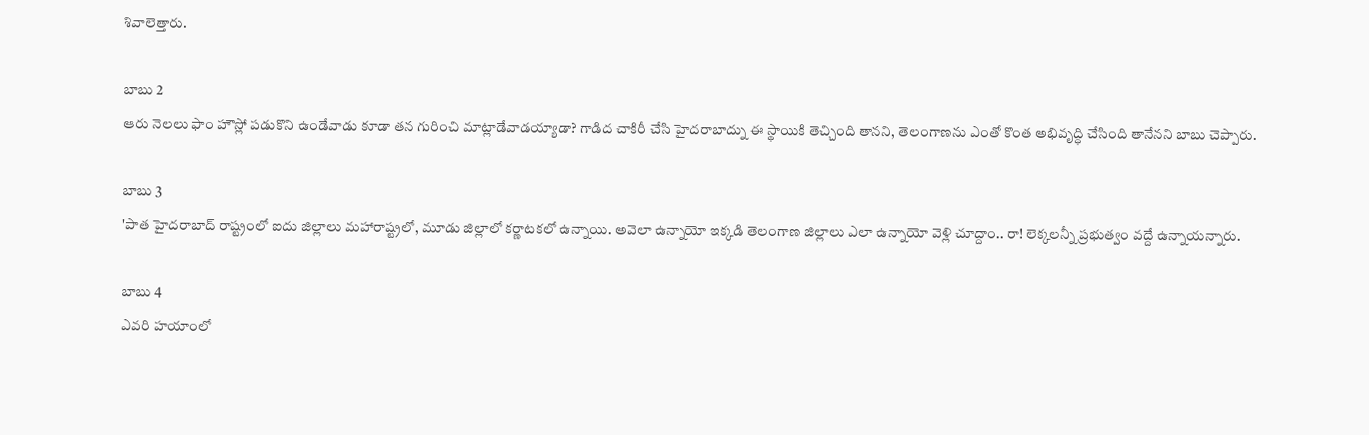శివాలెత్తారు.

బాబు 2
ఆరు నెలలు ఫాం హౌస్లో పడుకొని ఉండేవాడు కూడా తన గురించి మాట్లాడేవాడయ్యాడా? గాడిద చాకిరీ చేసి హైదరాబాద్ను ఈ స్థాయికి తెచ్చింది తానని, తెలంగాణను ఎంతో కొంత అభివృద్ధి చేసింది తానేనని బాబు చెప్పారు.

బాబు 3
'పాత హైదరాబాద్ రాష్ట్రంలో ఐదు జిల్లాలు మహారాష్ట్రలో, మూడు జిల్లాలో కర్ణాటకలో ఉన్నాయి. అవెలా ఉన్నాయో ఇక్కడి తెలంగాణ జిల్లాలు ఎలా ఉన్నాయో వెళ్లి చూద్దాం.. రా! లెక్కలన్నీ ప్రభుత్వం వద్దే ఉన్నాయన్నారు.

బాబు 4
ఎవరి హయాంలో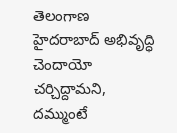తెలంగాణ హైదరాబాద్ అభివృద్ధి చెందాయో చర్చిద్దామని, దమ్ముంటే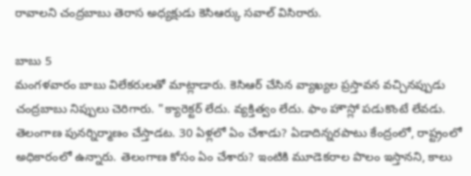రావాలని చంద్రబాబు తెరాస అధ్యక్షుడు కెసిఆర్కు సవాల్ విసిరారు.

బాబు 5
మంగళవారం బాబు విలేకరులతో మాట్లాడారు. కెసిఆర్ చేసిన వ్యాఖ్యల ప్రస్తావన వచ్చినప్పుడు చంద్రబాబు నిప్పులు చెరిగారు. "క్యారెక్టర్ లేదు. వ్యక్తిత్వం లేదు. ఫాం హౌస్లో పడుకొంటే లేవడు. తెలంగాణ పునర్నిర్మాణం చేస్తాడట. 30 ఏళ్లలో ఏం చేశాడు? ఏడాదిన్నరపాటు కేంద్రంలో, రాష్ట్రంలో అధికారంలో ఉన్నారు. తెలంగాణ కోసం ఏం చేశారు? ఇంటికి మూడెకరాల పొలం ఇస్తానని, కాలు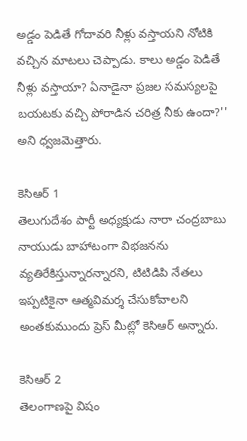అడ్డం పెడితే గోదావరి నీళ్లు వస్తాయని నోటికి వచ్చిన మాటలు చెప్పాడు. కాలు అడ్డం పెడితే నీళ్లు వస్తాయా? ఏనాడైనా ప్రజల సమస్యలపై బయటకు వచ్చి పోరాడిన చరిత్ర నీకు ఉందా?'' అని ధ్వజమెత్తారు.

కెసిఆర్ 1
తెలుగుదేశం పార్టీ అధ్యక్షుడు నారా చంద్రబాబు నాయుడు బాహాటంగా విభజనను వ్యతిరేకిస్తున్నారన్నారని, టిటిడిపి నేతలు ఇప్పటికైనా ఆత్మవిమర్శ చేసుకోవాలని అంతకుముందు ప్రెస్ మీట్లో కెసిఆర్ అన్నారు.

కెసిఆర్ 2
తెలంగాణపై విషం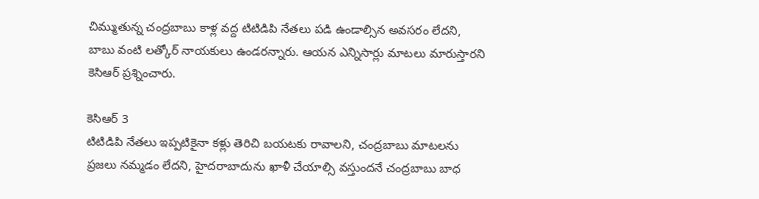చిమ్ముతున్న చంద్రబాబు కాళ్ల వద్ద టిటిడిపి నేతలు పడి ఉండాల్సిన అవసరం లేదని, బాబు వంటి లత్కోర్ నాయకులు ఉండరన్నారు. ఆయన ఎన్నిసార్లు మాటలు మారుస్తారని కెసిఆర్ ప్రశ్నించారు.

కెసిఆర్ 3
టిటిడిపి నేతలు ఇప్పటికైనా కళ్లు తెరిచి బయటకు రావాలని, చంద్రబాబు మాటలను ప్రజలు నమ్మడం లేదని, హైదరాబాదును ఖాళీ చేయాల్సి వస్తుందనే చంద్రబాబు బాధ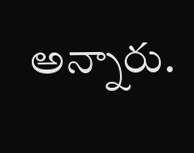అన్నారు.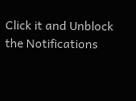Click it and Unblock the Notifications